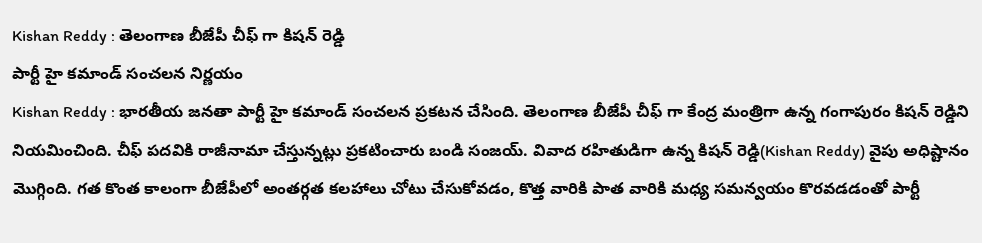Kishan Reddy : తెలంగాణ బీజేపీ చీఫ్ గా కిషన్ రెడ్డి
పార్టీ హై కమాండ్ సంచలన నిర్ణయం
Kishan Reddy : భారతీయ జనతా పార్టీ హై కమాండ్ సంచలన ప్రకటన చేసింది. తెలంగాణ బీజేపీ చీఫ్ గా కేంద్ర మంత్రిగా ఉన్న గంగాపురం కిషన్ రెడ్డిని నియమించింది. చీఫ్ పదవికి రాజీనామా చేస్తున్నట్లు ప్రకటించారు బండి సంజయ్. వివాద రహితుడిగా ఉన్న కిషన్ రెడ్డి(Kishan Reddy) వైపు అధిష్టానం మొగ్గింది. గత కొంత కాలంగా బీజేపీలో అంతర్గత కలహాలు చోటు చేసుకోవడం, కొత్త వారికి పాత వారికి మధ్య సమన్వయం కొరవడడంతో పార్టీ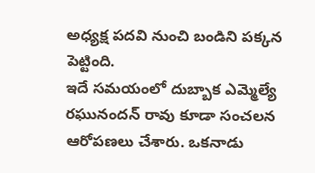అధ్యక్ష పదవి నుంచి బండిని పక్కన పెట్టింది.
ఇదే సమయంలో దుబ్బాక ఎమ్మెల్యే రఘునందన్ రావు కూడా సంచలన ఆరోపణలు చేశారు. ఒకనాడు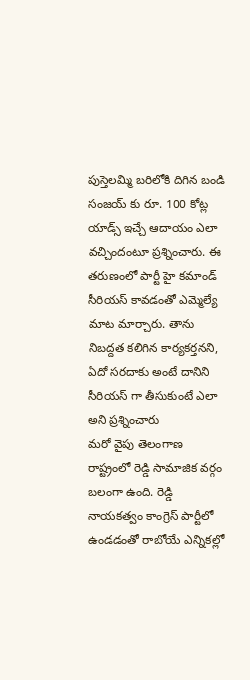పుస్తెలమ్మి బరిలోకి దిగిన బండి సంజయ్ కు రూ. 100 కోట్ల యాడ్స్ ఇచ్చే ఆదాయం ఎలా వచ్చిందంటూ ప్రశ్నించారు. ఈ తరుణంలో పార్టీ హై కమాండ్ సీరియస్ కావడంతో ఎమ్మెల్యే మాట మార్చారు. తాను నిబద్దత కలిగిన కార్యకర్తనని, ఏదో సరదాకు అంటే దానిని సీరియస్ గా తీసుకుంటే ఎలా అని ప్రశ్నించారు
మరో వైపు తెలంగాణ రాష్ట్రంలో రెడ్డి సామాజిక వర్గం బలంగా ఉంది. రెడ్డి నాయకత్వం కాంగ్రెస్ పార్టీలో ఉండడంతో రాబోయే ఎన్నికల్లో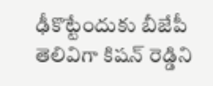ఢీకొట్టేందుకు బీజేపీ తెలివిగా కిషన్ రెడ్డిని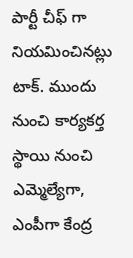పార్టీ చీఫ్ గా నియమించినట్లు టాక్. ముందు నుంచి కార్యకర్త స్థాయి నుంచి ఎమ్మెల్యేగా, ఎంపీగా కేంద్ర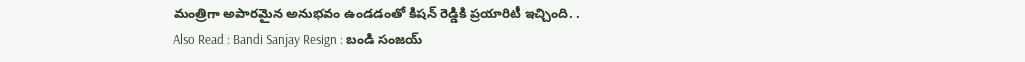మంత్రిగా అపారమైన అనుభవం ఉండడంతో కిషన్ రెడ్డికి ప్రయారిటీ ఇచ్చింది. .
Also Read : Bandi Sanjay Resign : బండి సంజయ్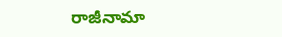రాజీనామా